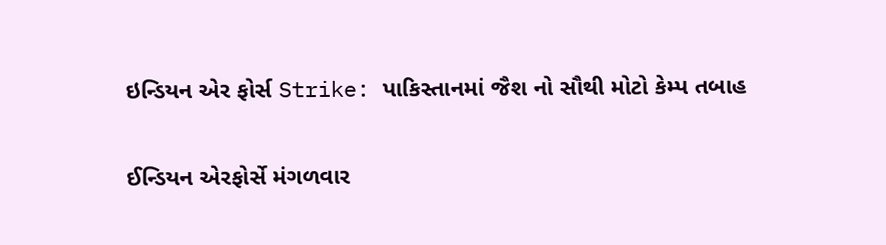ઇન્ડિયન એર ફોર્સ Strike: પાકિસ્તાનમાં જૈશ નો સૌથી મોટો કેમ્પ તબાહ

ઈન્ડિયન એરફોર્સે મંગળવાર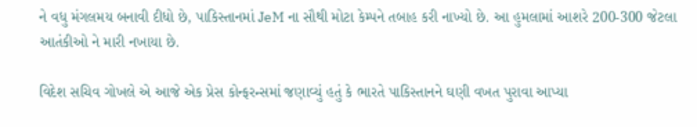ને વધુ મંગલમય બનાવી દીધો છે, પાકિસ્તાનમાં JeM ના સૌથી મોટા કેમ્પને તબાહ કરી નાખ્યો છે. આ હુમલામાં આશરે 200-300 જેટલા આતંકીઓ ને મારી નખાયા છે.

વિદેશ સચિવ ગોખલે એ આજે એક પ્રેસ કોન્ફરન્સમાં જણાવ્યું હતું કે ભારતે પાકિસ્તાનને ઘણી વખત પુરાવા આપ્યા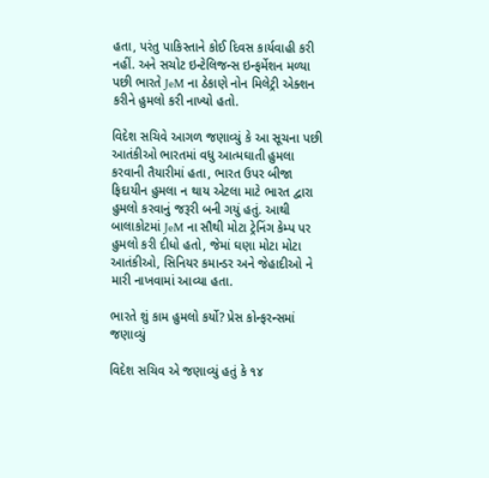હતા, પરંતુ પાકિસ્તાને કોઈ દિવસ કાર્યવાહી કરી નહીં. અને સચોટ ઇન્ટેલિજન્સ ઇન્ફર્મેશન મળ્યા પછી ભારતે JeM ના ઠેકાણે નોન મિલેટ્રી એક્શન કરીને હુમલો કરી નાખ્યો હતો.

વિદેશ સચિવે આગળ જણાવ્યું કે આ સૂચના પછી આતંકીઓ ભારતમાં વધુ આત્મઘાતી હુમલા કરવાની તૈયારીમાં હતા, ભારત ઉપર બીજા ફિદાયીન હુમલા ન થાય એટલા માટે ભારત દ્વારા હુમલો કરવાનું જરૂરી બની ગયું હતું. આથી બાલાકોટમાં JeM ના સૌથી મોટા ટ્રેનિંગ કેમ્પ પર હુમલો કરી દીધો હતો, જેમાં ઘણા મોટા મોટા આતંકીઓ, સિનિયર કમાન્ડર અને જેહાદીઓ ને મારી નાખવામાં આવ્યા હતા.

ભારતે શું કામ હુમલો કર્યો? પ્રેસ કોન્ફરન્સમાં જણાવ્યું

વિદેશ સચિવ એ જણાવ્યું હતું કે ૧૪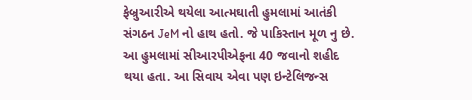ફેબ્રુઆરીએ થયેલા આત્મઘાતી હુમલામાં આતંકી સંગઠન JeM નો હાથ હતો. જે પાકિસ્તાન મૂળ નુ છે. આ હુમલામાં સીઆરપીએફના 40 જવાનો શહીદ થયા હતા. આ સિવાય એવા પણ ઇન્ટેલિજન્સ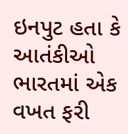ઇનપુટ હતા કે આતંકીઓ ભારતમાં એક વખત ફરી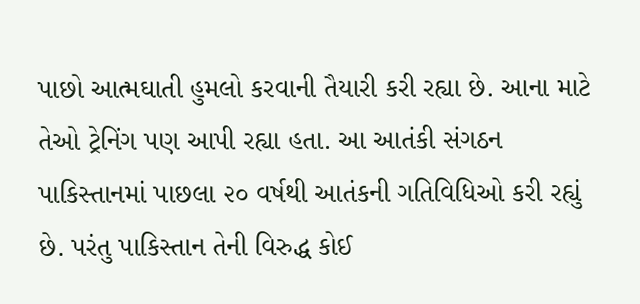પાછો આત્મઘાતી હુમલો કરવાની તૈયારી કરી રહ્યા છે. આના માટે તેઓ ટ્રેનિંગ પણ આપી રહ્યા હતા. આ આતંકી સંગઠન પાકિસ્તાનમાં પાછલા ૨૦ વર્ષથી આતંકની ગતિવિધિઓ કરી રહ્યું છે. પરંતુ પાકિસ્તાન તેની વિરુદ્ધ કોઈ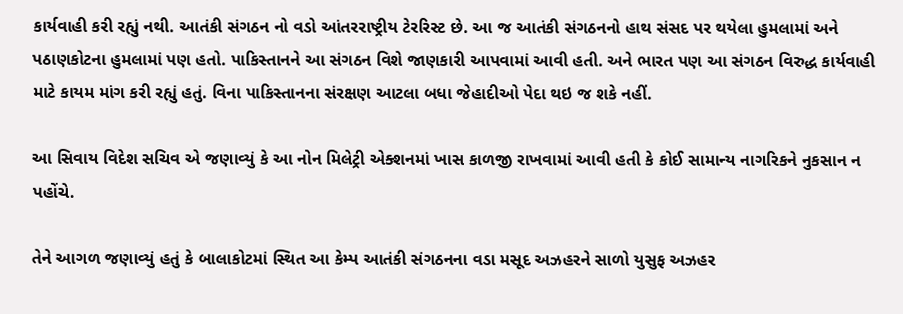કાર્યવાહી કરી રહ્યું નથી. આતંકી સંગઠન નો વડો આંતરરાષ્ટ્રીય ટેરરિસ્ટ છે. આ જ આતંકી સંગઠનનો હાથ સંસદ પર થયેલા હુમલામાં અને પઠાણકોટના હુમલામાં પણ હતો. પાકિસ્તાનને આ સંગઠન વિશે જાણકારી આપવામાં આવી હતી. અને ભારત પણ આ સંગઠન વિરુદ્ધ કાર્યવાહી માટે કાયમ માંગ કરી રહ્યું હતું. વિના પાકિસ્તાનના સંરક્ષણ આટલા બધા જેહાદીઓ પેદા થઇ જ શકે નહીં.

આ સિવાય વિદેશ સચિવ એ જણાવ્યું કે આ નોન મિલેટ્રી એક્શનમાં ખાસ કાળજી રાખવામાં આવી હતી કે કોઈ સામાન્ય નાગરિકને નુકસાન ન પહોંચે.

તેને આગળ જણાવ્યું હતું કે બાલાકોટમાં સ્થિત આ કેમ્પ આતંકી સંગઠનના વડા મસૂદ અઝહરને સાળો યુસુફ અઝહર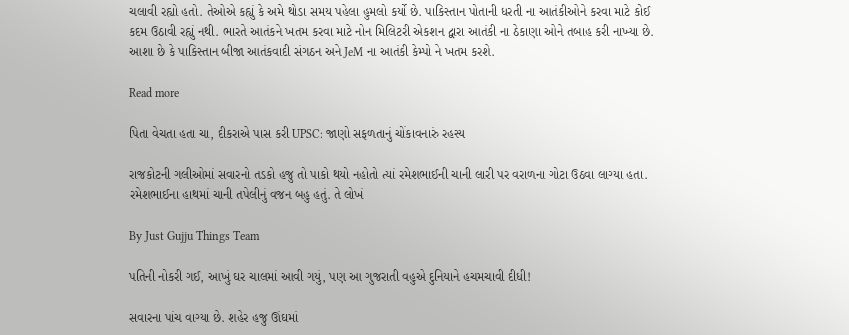ચલાવી રહ્યો હતો. તેઓએ કહ્યું કે અમે થોડા સમય પહેલા હુમલો કર્યો છે. પાકિસ્તાન પોતાની ધરતી ના આતંકીઓને કરવા માટે કોઈ કદમ ઉઠાવી રહ્યું નથી. ભારતે આતંકને ખતમ કરવા માટે નોન મિલિટરી એકશન દ્વારા આતંકી ના ઠેકાણા ઓને તબાહ કરી નાખ્યા છે. આશા છે કે પાકિસ્તાન બીજા આતંકવાદી સંગઠન અને JeM ના આતંકી કેમ્પો ને ખતમ કરશે.

Read more

પિતા વેચતા હતા ચા, દીકરાએ પાસ કરી UPSC: જાણો સફળતાનું ચોંકાવનારું રહસ્ય

રાજકોટની ગલીઓમાં સવારનો તડકો હજુ તો પાકો થયો નહોતો ત્યાં રમેશભાઈની ચાની લારી પર વરાળના ગોટા ઉઠવા લાગ્યા હતા. રમેશભાઈના હાથમાં ચાની તપેલીનું વજન બહુ હતું. તે લોખં

By Just Gujju Things Team

પતિની નોકરી ગઈ, આખું ઘર ચાલમાં આવી ગયું, પણ આ ગુજરાતી વહુએ દુનિયાને હચમચાવી દીધી!

સવારના પાંચ વાગ્યા છે. શહેર હજુ ઊંઘમાં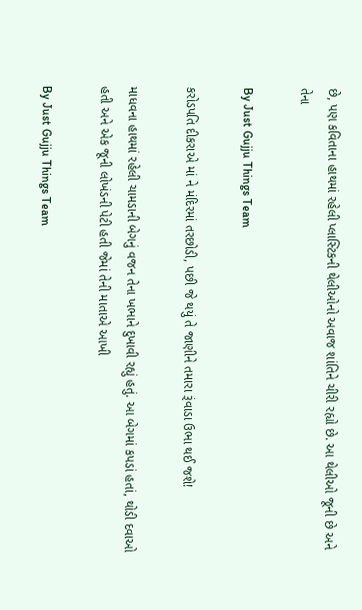છે, પણ કવિતાના હાથમાં રહેલી પ્લાસ્ટિકની થેલીઓનો અવાજ શાંતિને ચીરી રહ્યો છે. આ થેલીઓ જૂની છે અને તેના

By Just Gujju Things Team

કરોડપતિ દીકરાએ માં ને મંદિરમાં તરછોડી, પછી જે થયું તે જાણીને તમારા રૂંવાડા ઉભા થઈ જશે!

માધવના હાથમાં રહેલી ચામડાની બેગનું વજન તેના ખભાને દુખાવી રહ્યું હતું. આ બેગમાં કપડાં હતાં, થોડી દવાઓ હતી અને એક જૂની લોખંડની પેટી હતી જેમાં તેની માતાએ આખી

By Just Gujju Things Team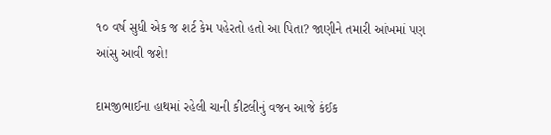૧૦ વર્ષ સુધી એક જ શર્ટ કેમ પહેરતો હતો આ પિતા? જાણીને તમારી આંખમાં પણ આંસુ આવી જશે!

દામજીભાઈના હાથમાં રહેલી ચાની કીટલીનું વજન આજે કંઈક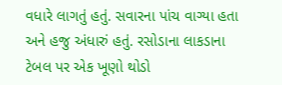વધારે લાગતું હતું. સવારના પાંચ વાગ્યા હતા અને હજુ અંધારું હતું. રસોડાના લાકડાના ટેબલ પર એક ખૂણો થોડો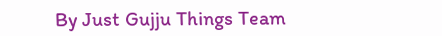By Just Gujju Things Team